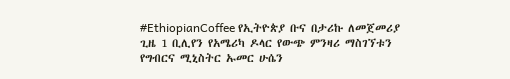#EthiopianCoffee የኢትዮጵያ ቡና በታሪኩ ለመጀመሪያ ጊዜ 1 ቢሊየን የአሜሪካ ዶላር የውጭ ምንዛሪ ማስገኘቱን የግብርና ሚኒስትር ኡመር ሁሴን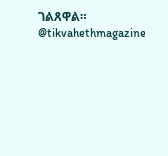ገልጸዋል። @tikvahethmagazine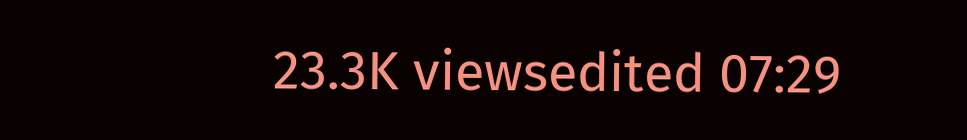23.3K viewsedited 07:29